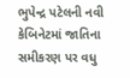ભુપેન્દ્ર પટેલની નવી કેબિનેટમાં જાતિના સમીકરણ પર વધુ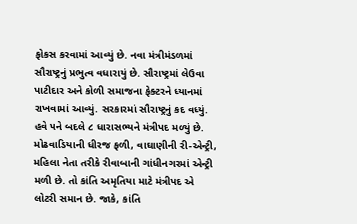ફોકસ કરવામાં આવ્યું છે. નવા મંત્રીમંડળમાં સૌરાષ્ટ્રનું પ્રભુત્વ વધારાયું છે. સૌરાષ્ટ્રમાં લેઉવા પાટીદાર અને કોળી સમાજના ફેક્ટરને ધ્યાનમાં રાખવામાં આવ્યું. સરકારમાં સૌરાષ્ટ્રનું કદ વધ્યું. હવે ૫ને બદલે ૮ ધારાસભ્યને મંત્રીપદ મળ્યું છે. મોઢવાડિયાની ધીરજ ફળી, વાઘાણીની રી-એન્ટ્રી, મહિલા નેતા તરીકે રીવાબાની ગાંધીનગરમાં એન્ટ્રી મળી છે. તો કાંતિ અમૃતિયા માટે મંત્રીપદ એ લોટરી સમાન છે. જાકે, કાંતિ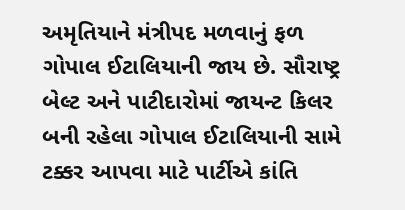અમૃતિયાને મંત્રીપદ મળવાનું ફળ ગોપાલ ઈટાલિયાની જાય છે. સૌરાષ્ટ્ર બેલ્ટ અને પાટીદારોમાં જાયન્ટ કિલર બની રહેલા ગોપાલ ઈટાલિયાની સામે ટક્કર આપવા માટે પાર્ટીએ કાંતિ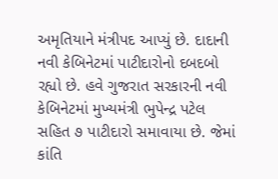અમૃતિયાને મંત્રીપદ આપ્યું છે. દાદાની નવી કેબિનેટમાં પાટીદારોનો દબદબો રહ્યો છે. હવે ગુજરાત સરકારની નવી કેબિનેટમાં મુખ્યમંત્રી ભુપેન્દ્ર પટેલ સહિત ૭ પાટીદારો સમાવાયા છે. જેમાં કાંતિ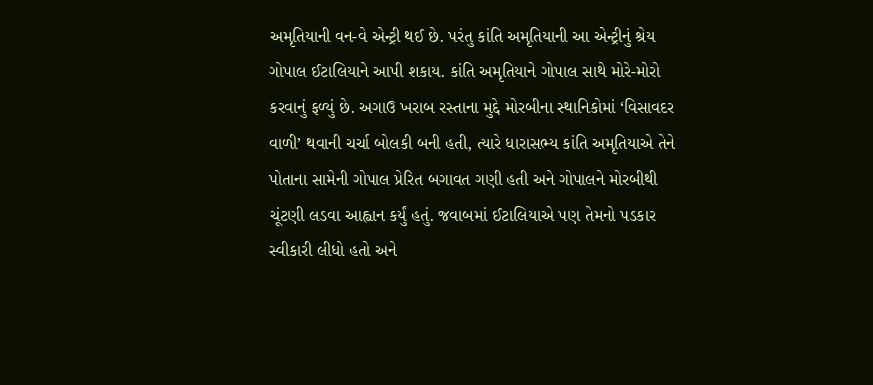અમૃતિયાની વન-વે એન્ટ્રી થઈ છે. પરંતુ કાંતિ અમૃતિયાની આ એન્ટ્રીનું શ્રેય ગોપાલ ઈટાલિયાને આપી શકાય. કાંતિ અમૃતિયાને ગોપાલ સાથે મોરે-મોરો કરવાનું ફળ્યું છે. અગાઉ ખરાબ રસ્તાના મુદ્દે મોરબીના સ્થાનિકોમાં ‘વિસાવદર વાળી’ થવાની ચર્ચા બોલકી બની હતી, ત્યારે ધારાસભ્ય કાંતિ અમૃતિયાએ તેને પોતાના સામેની ગોપાલ પ્રેરિત બગાવત ગણી હતી અને ગોપાલને મોરબીથી ચૂંટણી લડવા આહ્વાન કર્યું હતું. જવાબમાં ઈટાલિયાએ પણ તેમનો પડકાર સ્વીકારી લીધો હતો અને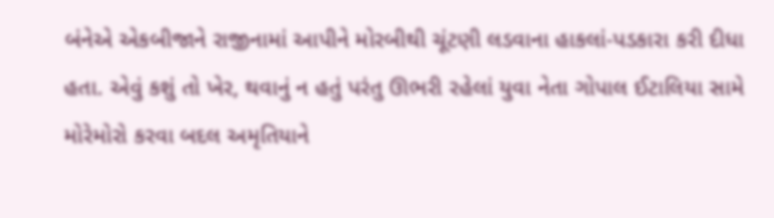બંનેએ એકબીજાને રાજીનામાં આપીને મોરબીથી ચૂંટણી લડવાના હાકલાં-પડકારા કરી દીધા હતા. એવું કશું તો ખેર, થવાનું ન હતું પરંતુ ઊભરી રહેલાં યુવા નેતા ગોપાલ ઈટાલિયા સામે મોરેમોરો કરવા બદલ અમૃતિયાને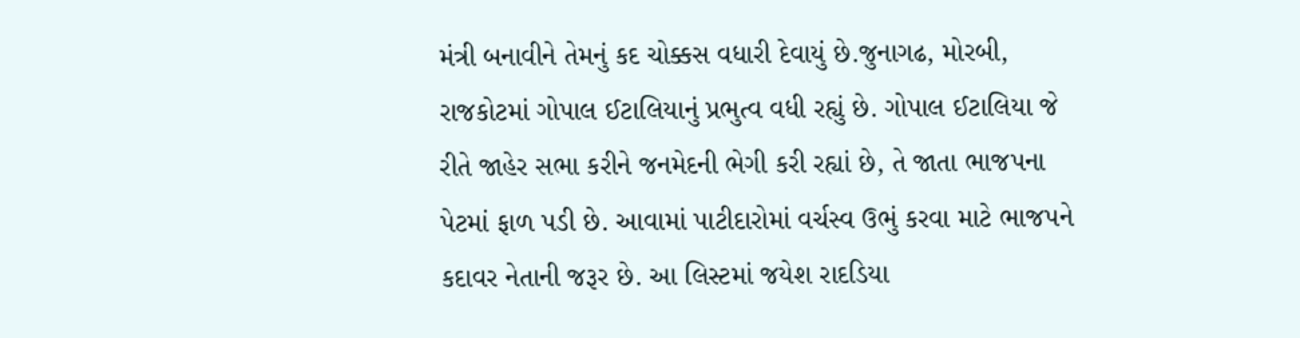મંત્રી બનાવીને તેમનું કદ ચોક્કસ વધારી દેવાયું છે.જુનાગઢ, મોરબી, રાજકોટમાં ગોપાલ ઈટાલિયાનું પ્રભુત્વ વધી રહ્યું છે. ગોપાલ ઈટાલિયા જે રીતે જાહેર સભા કરીને જનમેદની ભેગી કરી રહ્યાં છે, તે જાતા ભાજપના પેટમાં ફાળ પડી છે. આવામાં પાટીદારોમાં વર્ચસ્વ ઉભું કરવા માટે ભાજપને કદાવર નેતાની જરૂર છે. આ લિસ્ટમાં જયેશ રાદડિયા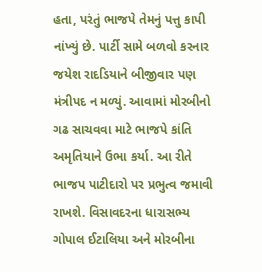હતા, પરંતું ભાજપે તેમનું પત્તુ કાપી નાંખ્યું છે. પાર્ટી સામે બળવો કરનાર જયેશ રાદડિયાને બીજીવાર પણ મંત્રીપદ ન મળ્યું. આવામાં મોરબીનો ગઢ સાચવવા માટે ભાજપે કાંતિ અમૃતિયાને ઉભા કર્યા. આ રીતે ભાજપ પાટીદારો પર પ્રભુત્વ જમાવી રાખશે. વિસાવદરના ધારાસભ્ય ગોપાલ ઈટાલિયા અને મોરબીના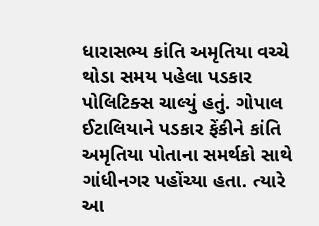ધારાસભ્ય કાંતિ અમૃતિયા વચ્ચે  થોડા સમય પહેલા પડકાર પોલિટિક્સ ચાલ્યું હતું. ગોપાલ ઈટાલિયાને પડકાર ફેંકીને કાંતિ અમૃતિયા પોતાના સમર્થકો સાથે ગાંધીનગર પહોંચ્યા હતા. ત્યારે આ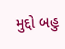મુદ્દો બહુ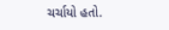ચર્ચાયો હતો.